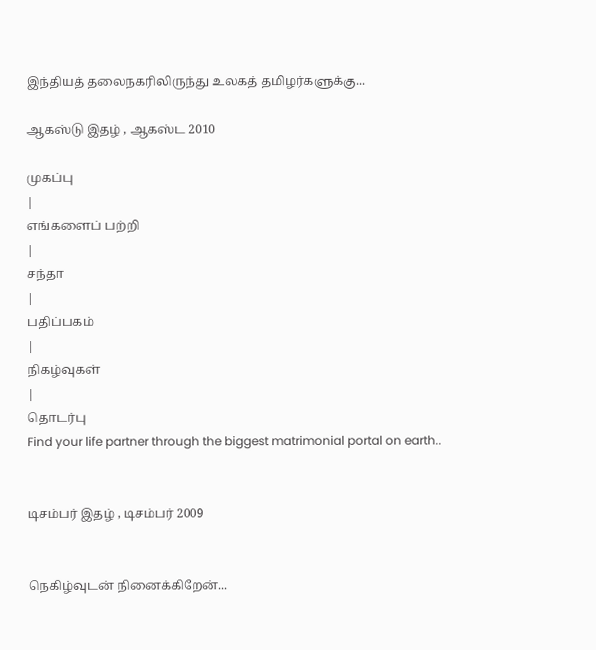இந்தியத் தலைநகரிலிருந்து உலகத் தமிழர்களுக்கு...

ஆகஸ்டு இதழ் , ஆகஸ்ட 2010

முகப்பு
|
எங்களைப் பற்றி
|
சந்தா
|
பதிப்பகம்
|
நிகழ்வுகள்
|
தொடர்பு
Find your life partner through the biggest matrimonial portal on earth..


டிசம்பர் இதழ் , டிசம்பர் 2009


நெகிழ்வுடன் நினைக்கிறேன்...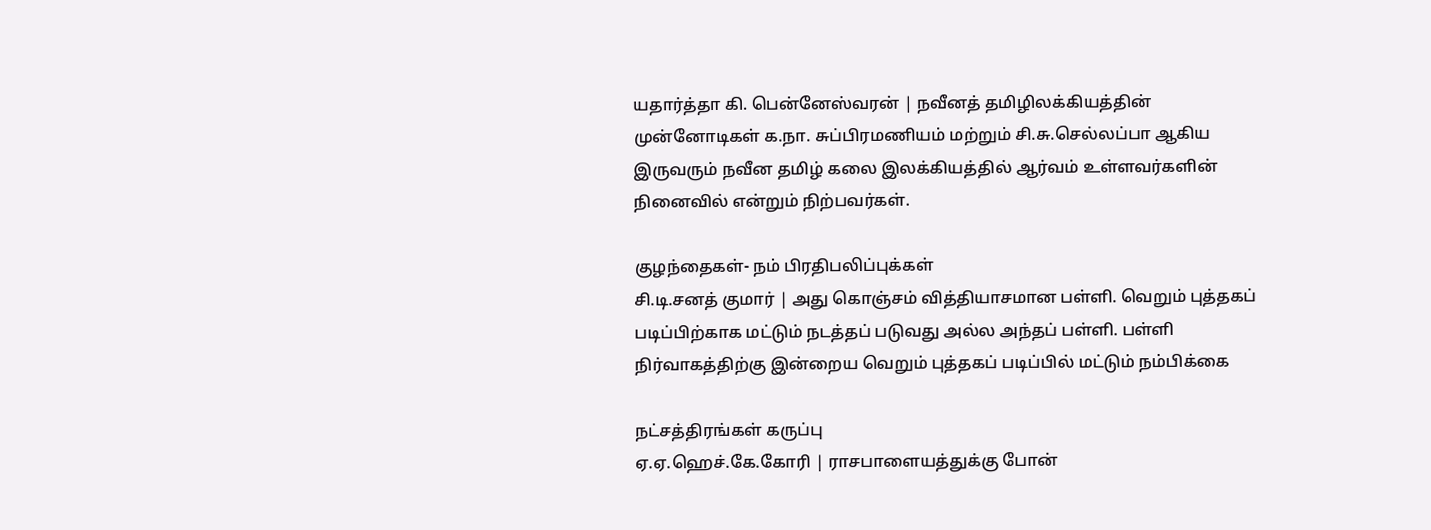யதார்த்தா கி. பென்னேஸ்வரன் | நவீனத் தமிழிலக்கியத்தின் முன்னோடிகள் க.நா. சுப்பிரமணியம் மற்றும் சி.சு.செல்லப்பா ஆகிய இருவரும் நவீன தமிழ் கலை இலக்கியத்தில் ஆர்வம் உள்ளவர்களின் நினைவில் என்றும் நிற்பவர்கள்.

குழந்தைகள்- நம் பிரதிபலிப்புக்கள்
சி.டி.சனத் குமார் | அது கொஞ்சம் வித்தியாசமான பள்ளி. வெறும் புத்தகப் படிப்பிற்காக மட்டும் நடத்தப் படுவது அல்ல அந்தப் பள்ளி. பள்ளி நிர்வாகத்திற்கு இன்றைய வெறும் புத்தகப் படிப்பில் மட்டும் நம்பிக்கை

நட்சத்திரங்கள் கருப்பு
ஏ.ஏ.ஹெச்.கே.கோரி | ராசபாளையத்துக்கு போன்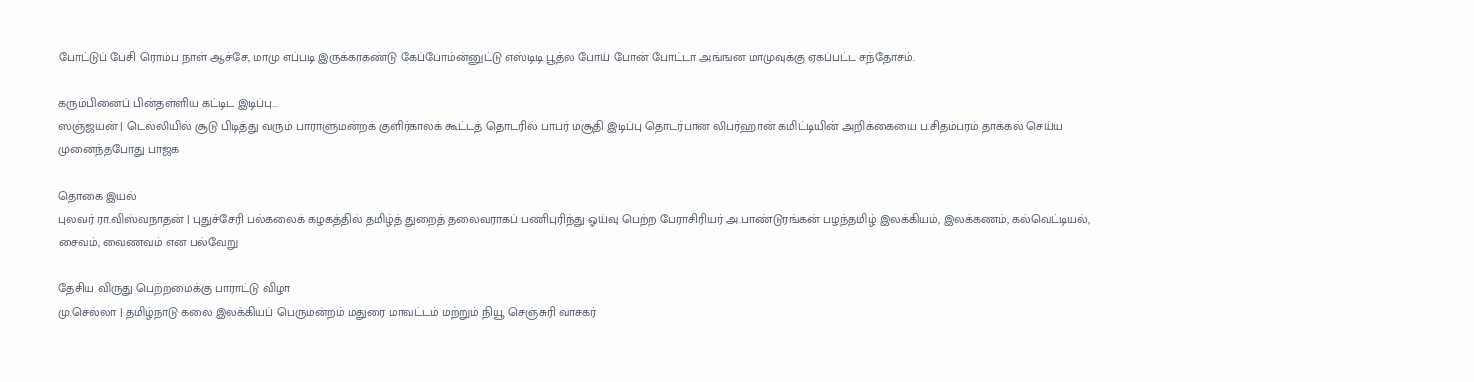போட்டுப் பேசி ரொம்ப நாள் ஆச்சே, மாமு எப்படி இருக்காகண்டு கேப்போம்ன்னுட்டு எஸ்டிடி பூத்ல போய் போன் போட்டா அங்ஙன மாமுவுக்கு ஏகப்பட்ட சந்தோசம்.

கரும்பினைப் பின்தள்ளிய கட்டிட இடிப்பு...
ஸஞ்ஜயன் | டெல்லியில் சூடு பிடித்து வரும் பாராளுமன்றக் குளிர்காலக் கூட்டத் தொடரில் பாபர் மசூதி இடிப்பு தொடர்பான லிபர்ஹான் கமிட்டியின் அறிக்கையை ப.சிதம்பரம் தாக்கல் செய்ய முனைந்தபோது பாஜக

தொகை இயல்
புலவர் ரா.விஸ்வநாதன் | புதுச்சேரி பல்கலைக் கழகத்தில் தமிழ்த் துறைத் தலைவராகப் பணிபுரிந்து ஓய்வு பெற்ற பேராசிரியர் அ.பாண்டுரங்கன் பழந்தமிழ் இலக்கியம், இலக்கணம், கல்வெட்டியல், சைவம், வைணவம் என பல்வேறு

தேசிய விருது பெற்றமைக்கு பாராட்டு விழா
மு.செல்லா | தமிழ்நாடு கலை இலக்கியப் பெருமன்றம் மதுரை மாவட்டம் மற்றும் நியூ செஞ்சுரி வாசகர்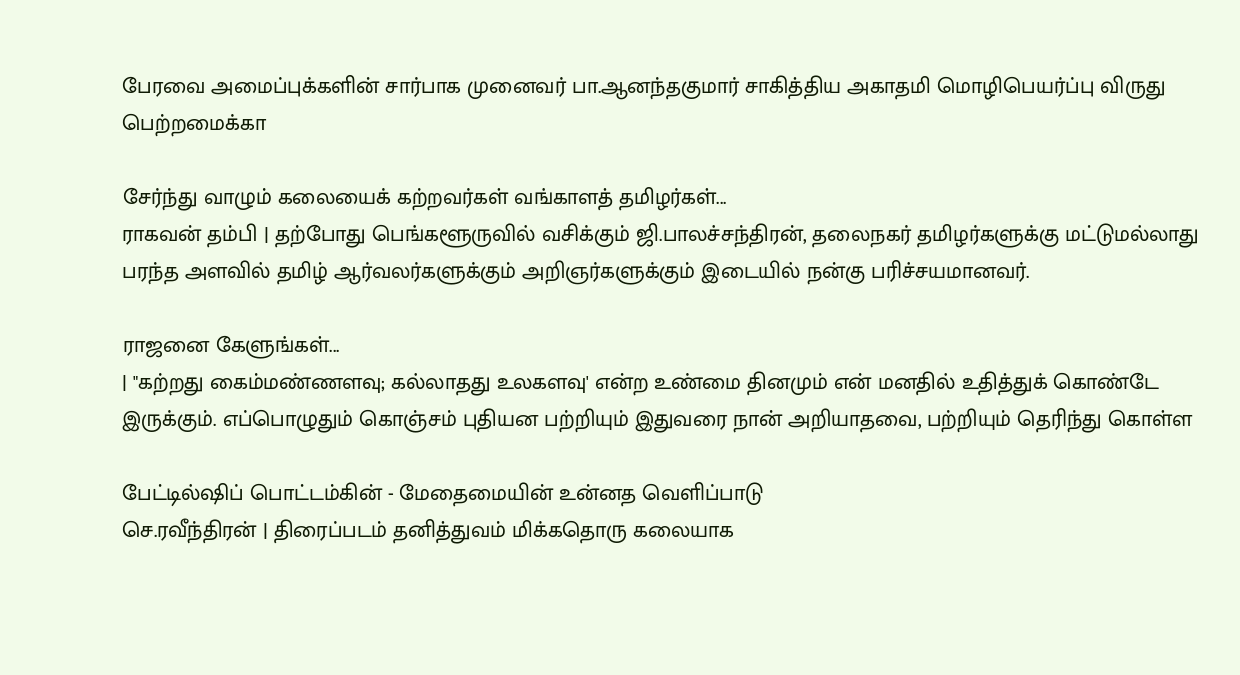பேரவை அமைப்புக்களின் சார்பாக முனைவர் பா.ஆனந்தகுமார் சாகித்திய அகாதமி மொழிபெயர்ப்பு விருது பெற்றமைக்கா

சேர்ந்து வாழும் கலையைக் கற்றவர்கள் வங்காளத் தமிழர்கள்...
ராகவன் தம்பி | தற்போது பெங்களூருவில் வசிக்கும் ஜி.பாலச்சந்திரன், தலைநகர் தமிழர்களுக்கு மட்டுமல்லாது பரந்த அளவில் தமிழ் ஆர்வலர்களுக்கும் அறிஞர்களுக்கும் இடையில் நன்கு பரிச்சயமானவர்.

ராஜனை கேளுங்கள்...
| "கற்றது கைம்மண்ணளவு; கல்லாதது உலகளவு' என்ற உண்மை தினமும் என் மனதில் உதித்துக் கொண்டே இருக்கும். எப்பொழுதும் கொஞ்சம் புதியன பற்றியும் இதுவரை நான் அறியாதவை, பற்றியும் தெரிந்து கொள்ள

பேட்டில்ஷிப் பொட்டம்கின் - மேதைமையின் உன்னத வெளிப்பாடு
செ.ரவீந்திரன் | திரைப்படம் தனித்துவம் மிக்கதொரு கலையாக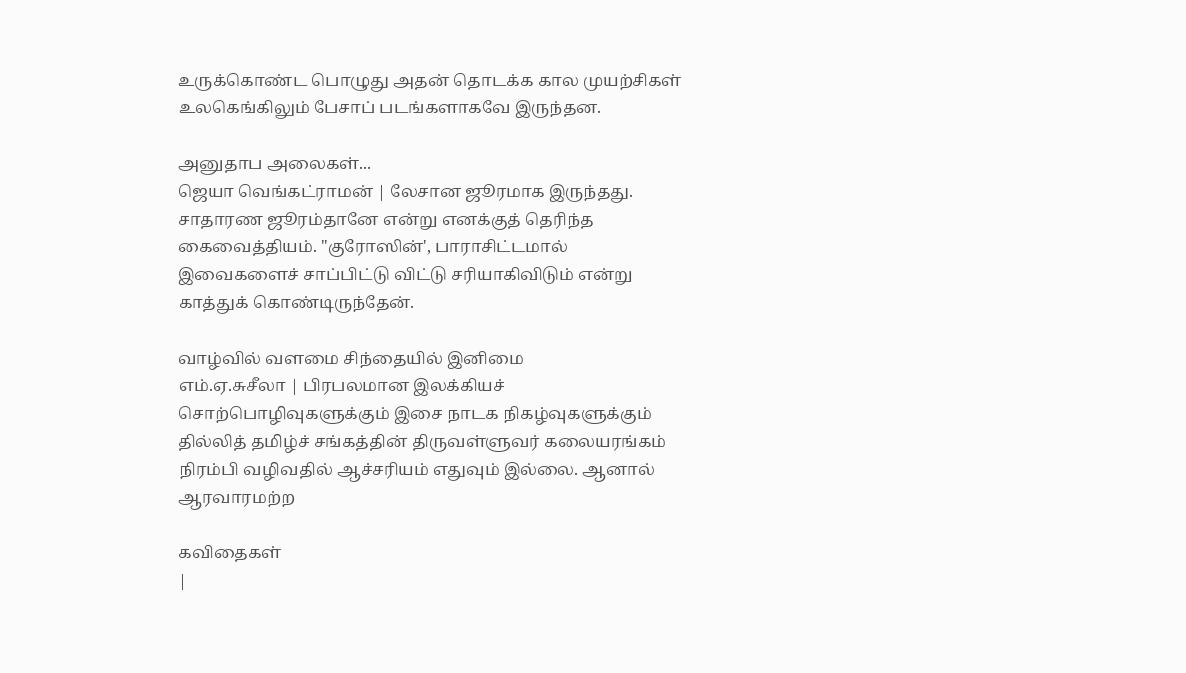உருக்கொண்ட பொழுது அதன் தொடக்க கால முயற்சிகள் உலகெங்கிலும் பேசாப் படங்களாகவே இருந்தன.

அனுதாப அலைகள்...
ஜெயா வெங்கட்ராமன் | லேசான ஜூரமாக இருந்தது. சாதாரண ஜூரம்தானே என்று எனக்குத் தெரிந்த கைவைத்தியம். "குரோஸின்', பாராசிட்டமால் இவைகளைச் சாப்பிட்டு விட்டு சரியாகிவிடும் என்று காத்துக் கொண்டிருந்தேன்.

வாழ்வில் வளமை சிந்தையில் இனிமை
எம்.ஏ.சுசீலா | பிரபலமான இலக்கியச் சொற்பொழிவுகளுக்கும் இசை நாடக நிகழ்வுகளுக்கும் தில்லித் தமிழ்ச் சங்கத்தின் திருவள்ளுவர் கலையரங்கம் நிரம்பி வழிவதில் ஆச்சரியம் எதுவும் இல்லை. ஆனால் ஆரவாரமற்ற

கவிதைகள்
|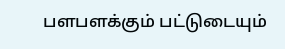பளபளக்கும் பட்டுடையும்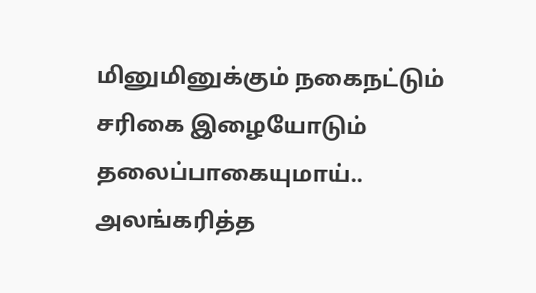மினுமினுக்கும் நகைநட்டும் சரிகை இழையோடும் தலைப்பாகையுமாய்.. அலங்கரித்த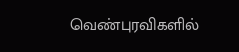வெண்புரவிகளில்